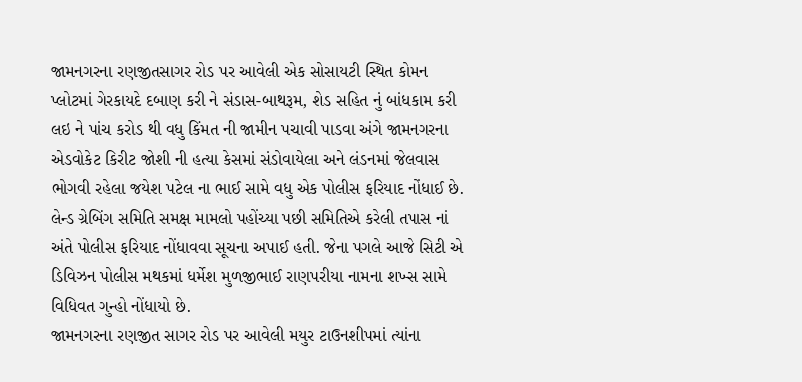જામનગરના રણજીતસાગર રોડ પર આવેલી એક સોસાયટી સ્થિત કોમન પ્લોટમાં ગેરકાયદે દબાણ કરી ને સંડાસ-બાથરૂમ, શેડ સહિત નું બાંધકામ કરી લઇ ને પાંચ કરોડ થી વધુ કિંમત ની જામીન પચાવી પાડવા અંગે જામનગરના એડવોકેટ કિરીટ જોશી ની હત્યા કેસમાં સંડોવાયેલા અને લંડનમાં જેલવાસ ભોગવી રહેલા જયેશ પટેલ ના ભાઈ સામે વધુ એક પોલીસ ફરિયાદ નોંધાઈ છે. લેન્ડ ગ્રેબિંગ સમિતિ સમક્ષ મામલો પહોંચ્યા પછી સમિતિએ કરેલી તપાસ નાં અંતે પોલીસ ફરિયાદ નોંધાવવા સૂચના અપાઈ હતી. જેના પગલે આજે સિટી એ ડિવિઝન પોલીસ મથકમાં ધર્મેશ મુળજીભાઈ રાણપરીયા નામના શખ્સ સામે વિધિવત ગુન્હો નોંધાયો છે.
જામનગરના રણજીત સાગર રોડ પર આવેલી મયુર ટાઉનશીપમાં ત્યાંના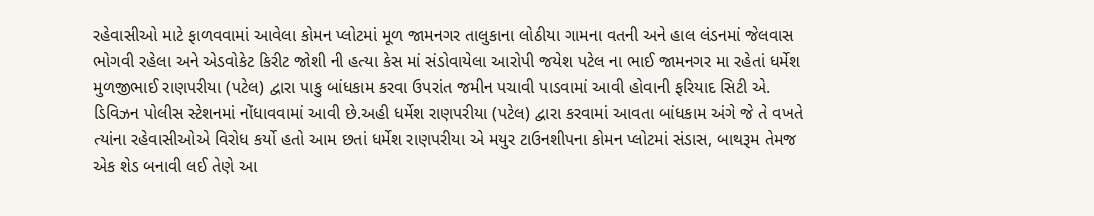રહેવાસીઓ માટે ફાળવવામાં આવેલા કોમન પ્લોટમાં મૂળ જામનગર તાલુકાના લોઠીયા ગામના વતની અને હાલ લંડનમાં જેલવાસ ભોગવી રહેલા અને એડવોકેટ કિરીટ જોશી ની હત્યા કેસ માં સંડોવાયેલા આરોપી જયેશ પટેલ ના ભાઈ જામનગર મા રહેતાં ધર્મેશ મુળજીભાઈ રાણપરીયા (પટેલ) દ્વારા પાકુ બાંધકામ કરવા ઉપરાંત જમીન પચાવી પાડવામાં આવી હોવાની ફરિયાદ સિટી એ. ડિવિઝન પોલીસ સ્ટેશનમાં નોંધાવવામાં આવી છે.અહી ધર્મેશ રાણપરીયા (પટેલ) દ્વારા કરવામાં આવતા બાંધકામ અંગે જે તે વખતે ત્યાંના રહેવાસીઓએ વિરોધ કર્યો હતો આમ છતાં ધર્મેશ રાણપરીયા એ મયુર ટાઉનશીપના કોમન પ્લોટમાં સંડાસ, બાથરૂમ તેમજ એક શેડ બનાવી લઈ તેણે આ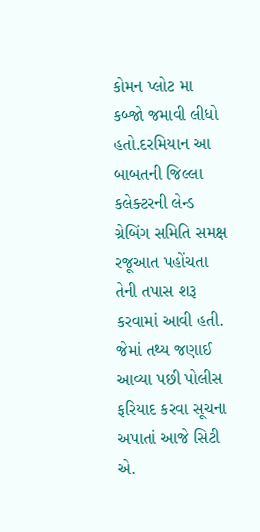કોમન પ્લોટ મા કબ્જો જમાવી લીધો હતો.દરમિયાન આ બાબતની જિલ્લા કલેક્ટરની લેન્ડ ગ્રેબિંગ સમિતિ સમક્ષ રજૂઆત પહોંચતા તેની તપાસ શરૂ કરવામાં આવી હતી.
જેમાં તથ્ય જણાઈ આવ્યા પછી પોલીસ ફરિયાદ કરવા સૂચના અપાતાં આજે સિટી એ.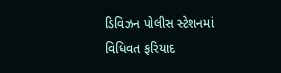ડિવિઝન પોલીસ સ્ટેશનમાં વિધિવત ફરિયાદ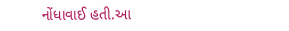નોંધાવાઈ હતી.આ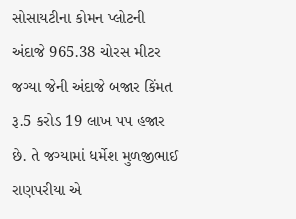સોસાયટીના કોમન પ્લોટની અંદાજે 965.38 ચોરસ મીટર જગ્યા જેની અંદાજે બજાર કિંમત રૂ.5 કરોડ 19 લાખ પપ હજાર છે. તે જગ્યામાં ધર્મેશ મુળજીભાઈ રાણપરીયા એ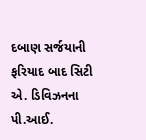દબાણ સર્જયાની ફરિયાદ બાદ સિટી એ. ડિવિઝનના પી.આઈ.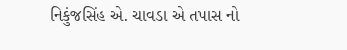નિકુંજસિંહ એ. ચાવડા એ તપાસ નો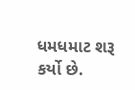ધમધમાટ શરૂ કર્યો છે.